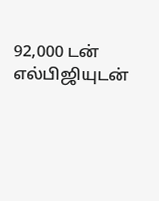92,000 டன் எல்பிஜியுடன்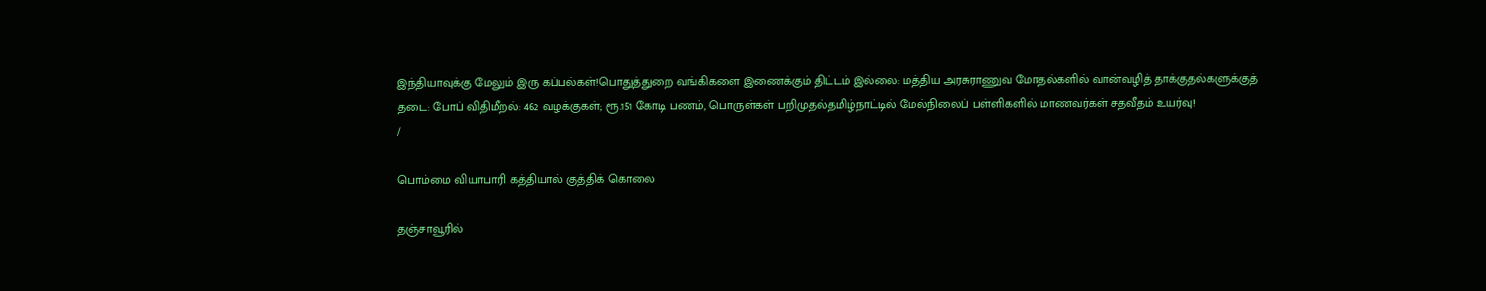இந்தியாவுக்கு மேலும் இரு கப்பல்கள்!பொதுத்துறை வங்கிகளை இணைக்கும் திட்டம் இல்லை: மத்திய அரசுராணுவ மோதல்களில் வான்வழித் தாக்குதல்களுக்குத் தடை: போப் விதிமீறல்: 462 வழக்குகள்; ரூ.151 கோடி பணம், பொருள்கள் பறிமுதல்தமிழ்நாட்டில் மேல்நிலைப் பள்ளிகளில் மாணவர்கள் சதவீதம் உயர்வு!
/

பொம்மை வியாபாரி கத்தியால் குத்திக் கொலை

தஞ்சாவூரில்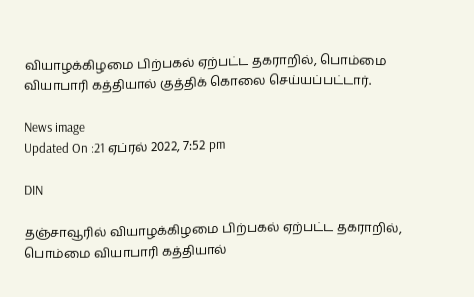வியாழக்கிழமை பிற்பகல் ஏற்பட்ட தகராறில், பொம்மை வியாபாரி கத்தியால் குத்திக் கொலை செய்யப்பட்டார்.

News image
Updated On :21 ஏப்ரல் 2022, 7:52 pm

DIN

தஞ்சாவூரில் வியாழக்கிழமை பிற்பகல் ஏற்பட்ட தகராறில், பொம்மை வியாபாரி கத்தியால்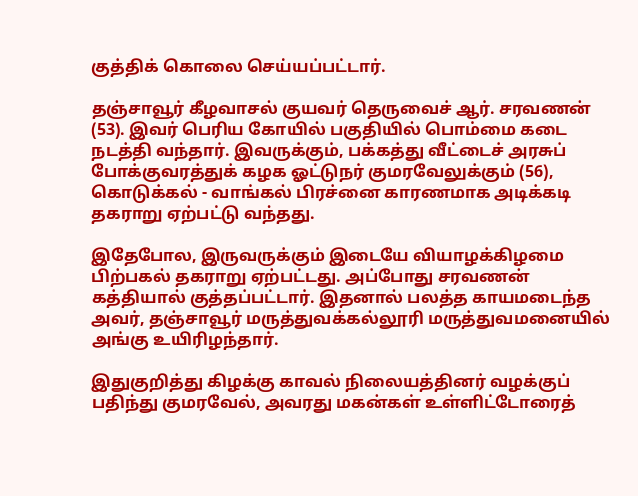குத்திக் கொலை செய்யப்பட்டார்.

தஞ்சாவூர் கீழவாசல் குயவர் தெருவைச் ஆர். சரவணன் (53). இவர் பெரிய கோயில் பகுதியில் பொம்மை கடை நடத்தி வந்தார். இவருக்கும், பக்கத்து வீட்டைச் அரசுப் போக்குவரத்துக் கழக ஓட்டுநர் குமரவேலுக்கும் (56), கொடுக்கல் - வாங்கல் பிரச்னை காரணமாக அடிக்கடி தகராறு ஏற்பட்டு வந்தது.

இதேபோல, இருவருக்கும் இடையே வியாழக்கிழமை பிற்பகல் தகராறு ஏற்பட்டது. அப்போது சரவணன் கத்தியால் குத்தப்பட்டார். இதனால் பலத்த காயமடைந்த அவர், தஞ்சாவூர் மருத்துவக்கல்லூரி மருத்துவமனையில் அங்கு உயிரிழந்தார்.

இதுகுறித்து கிழக்கு காவல் நிலையத்தினர் வழக்குப் பதிந்து குமரவேல், அவரது மகன்கள் உள்ளிட்டோரைத்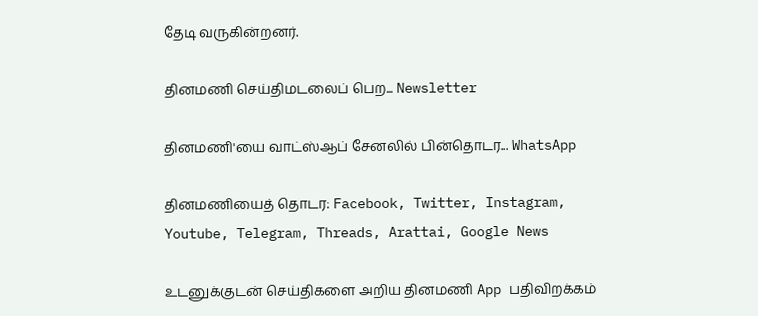தேடி வருகின்றனர்.

தினமணி செய்திமடலைப் பெற... Newsletter

தினமணி'யை வாட்ஸ்ஆப் சேனலில் பின்தொடர... WhatsApp

தினமணியைத் தொடர: Facebook, Twitter, Instagram, Youtube, Telegram, Threads, Arattai, Google News

உடனுக்குடன் செய்திகளை அறிய தினமணி App பதிவிறக்கம்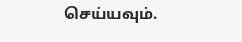செய்யவும்.